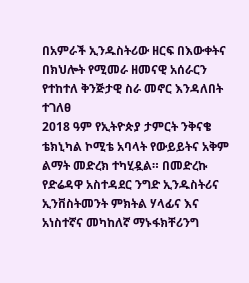በአምራች ኢንዱስትሪው ዘርፍ በእውቀትና በክህሎት የሚመራ ዘመናዊ አሰራርን የተከተለ ቅንጅታዊ ስራ መኖር እንዳለበት ተገለፀ
2018 ዓም የኢትዮጵያ ታምርት ንቅናቄ ቴክኒካል ኮሚቴ አባላት የውይይትና አቅም ልማት መድረክ ተካሂዷል። በመድረኩ የድሬዳዋ አስተዳደር ንግድ ኢንዱስትሪና ኢንቨስትመንት ምክትል ሃላፊና እና አነስተኛና መካከለኛ ማኑፋክቸሪንግ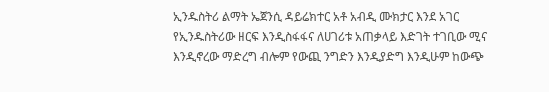ኢንዱስትሪ ልማት ኤጀንሲ ዳይሬክተር አቶ አብዲ ሙክታር እንደ አገር የኢንዱስትሪው ዘርፍ እንዲስፋፋና ለሀገሪቱ አጠቃላይ እድገት ተገቢው ሚና እንዲኖረው ማድረግ ብሎም የውጪ ንግድን እንዲያድግ እንዲሁም ከውጭ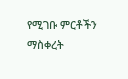የሚገቡ ምርቶችን ማስቀረት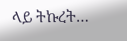ላይ ትኩረት…